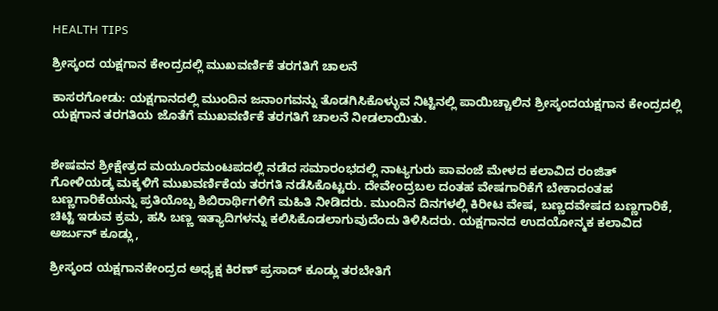HEALTH TIPS

ಶ್ರೀಸ್ಕಂದ ಯಕ್ಷಗಾನ ಕೇಂದ್ರದಲ್ಲಿ ಮುಖವರ್ಣಿಕೆ ತರಗತಿಗೆ ಚಾಲನೆ

ಕಾಸರಗೋಡು: ಯಕ್ಷಗಾನದಲ್ಲಿ ಮುಂದಿನ ಜನಾಂಗವನ್ನು ತೊಡಗಿಸಿಕೊಳ್ಳುವ ನಿಟ್ಟಿನಲ್ಲಿ ಪಾಯಿಚ್ಚಾಲಿನ ಶ್ರೀಸ್ಕಂದಯಕ್ಷಗಾನ ಕೇಂದ್ರದಲ್ಲಿ ಯಕ್ಷಗಾನ ತರಗತಿಯ ಜೊತೆಗೆ ಮುಖವರ್ಣಿಕೆ ತರಗತಿಗೆ ಚಾಲನೆ ನೀಡಲಾಯಿತು.


ಶೇಷವನ ಶ್ರೀಕ್ಷೇತ್ರದ ಮಯೂರಮಂಟಪದಲ್ಲಿ ನಡೆದ ಸಮಾರಂಭದಲ್ಲಿ ನಾಟ್ಯಗುರು ಪಾವಂಜೆ ಮೇಳದ ಕಲಾವಿದ ರಂಜಿತ್ ಗೋಳಿಯಡ್ಕ ಮಕ್ಕಳಿಗೆ ಮುಖವರ್ಣಿಕೆಯ ತರಗತಿ ನಡೆಸಿಕೊಟ್ಟರು. ದೇವೇಂದ್ರಬಲ ದಂತಹ ವೇಷಗಾರಿಕೆಗೆ ಬೇಕಾದಂತಹ ಬಣ್ಣಗಾರಿಕೆಯನ್ನು ಪ್ರತಿಯೊಬ್ಬ ಶಿಬಿರಾರ್ಥಿಗಳಿಗೆ ಮಹಿತಿ ನೀಡಿದರು. ಮುಂದಿನ ದಿನಗಳಲ್ಲಿ ಕಿರೀಟ ವೇಷ, ಬಣ್ಣದವೇಷದ ಬಣ್ಣಗಾರಿಕೆ, ಚಿಟ್ಟಿ ಇಡುವ ಕ್ರಮ, ಹಸಿ ಬಣ್ಣ ಇತ್ಯಾದಿಗಳನ್ನು ಕಲಿಸಿಕೊಡಲಾಗುವುದೆಂದು ತಿಳಿಸಿದರು. ಯಕ್ಷಗಾನದ ಉದಯೋನ್ಮಕ ಕಲಾವಿದ ಅರ್ಜುನ್ ಕೂಡ್ಲು,

ಶ್ರೀಸ್ಕಂದ ಯಕ್ಷಗಾನಕೇಂದ್ರದ ಅಧ್ಯಕ್ಷ ಕಿರಣ್ ಪ್ರಸಾದ್ ಕೂಡ್ಲು ತರಬೇತಿಗೆ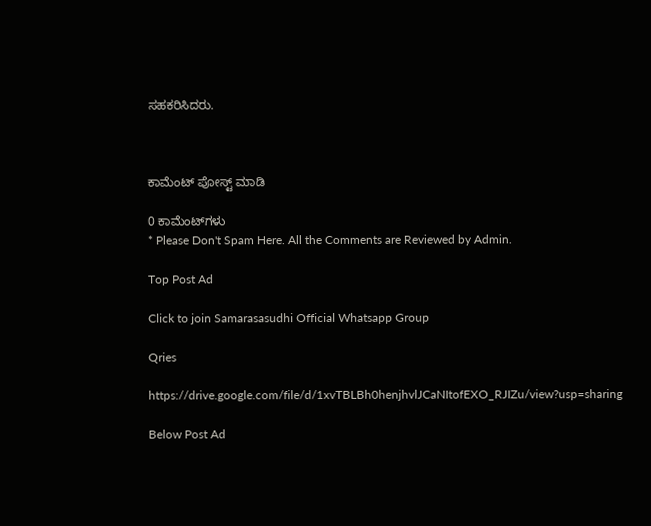ಸಹಕರಿಸಿದರು.



ಕಾಮೆಂಟ್‌‌ ಪೋಸ್ಟ್‌ ಮಾಡಿ

0 ಕಾಮೆಂಟ್‌ಗಳು
* Please Don't Spam Here. All the Comments are Reviewed by Admin.

Top Post Ad

Click to join Samarasasudhi Official Whatsapp Group

Qries

https://drive.google.com/file/d/1xvTBLBh0henjhvlJCaNItofEXO_RJIZu/view?usp=sharing

Below Post Ad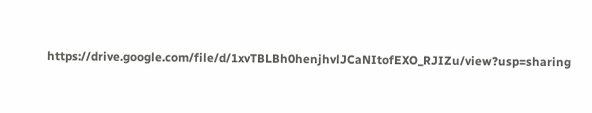https://drive.google.com/file/d/1xvTBLBh0henjhvlJCaNItofEXO_RJIZu/view?usp=sharing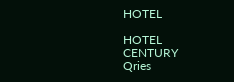HOTEL

HOTEL
CENTURY
Qries